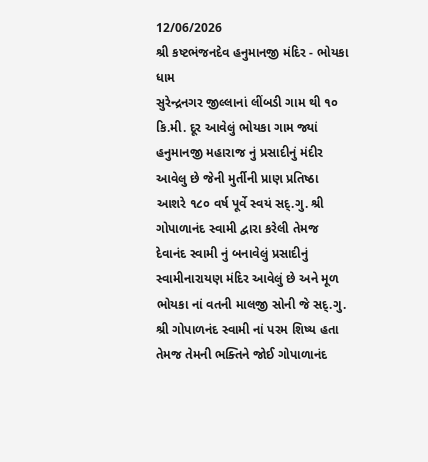12/06/2026
શ્રી કષ્ટભંજનદેવ હનુમાનજી મંદિર - ભોયકા ધામ
સુરેન્દ્રનગર જીલ્લાનાં લીંબડી ગામ થી ૧૦ કિ.મી. દૂર આવેલું ભોયકા ગામ જ્યાં હનુમાનજી મહારાજ નું પ્રસાદીનું મંદીર આવેલુ છે જેની મુર્તીની પ્રાણ પ્રતિષ્ઠા આશરે ૧૮૦ વર્ષ પૂર્વે સ્વયં સદ્.ગુ. શ્રી ગોપાળાનંદ સ્વામી દ્વારા કરેલી તેમજ દેવાનંદ સ્વામી નું બનાવેલું પ્રસાદીનું સ્વામીનારાયણ મંદિર આવેલું છે અને મૂળ ભોયકા નાં વતની માલજી સોની જે સદ્.ગુ. શ્રી ગોપાળનંદ સ્વામી નાં પરમ શિષ્ય હતા તેમજ તેમની ભક્તિને જોઈ ગોપાળાનંદ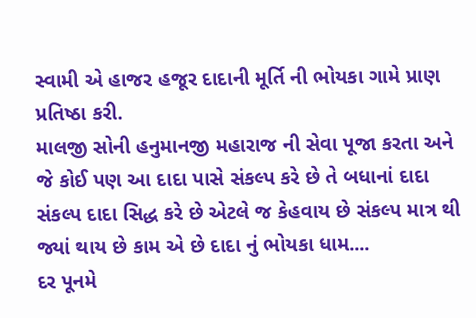સ્વામી એ હાજર હજૂર દાદાની મૂર્તિ ની ભોયકા ગામે પ્રાણ પ્રતિષ્ઠા કરી.
માલજી સોની હનુમાનજી મહારાજ ની સેવા પૂજા કરતા અને જે કોઈ પણ આ દાદા પાસે સંકલ્પ કરે છે તે બધાનાં દાદા સંકલ્પ દાદા સિદ્ધ કરે છે એટલે જ કેહવાય છે સંકલ્પ માત્ર થી જ્યાં થાય છે કામ એ છે દાદા નું ભોયકા ધામ....
દર પૂનમે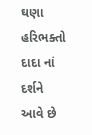ઘણા હરિભક્તો દાદા નાં દર્શને આવે છે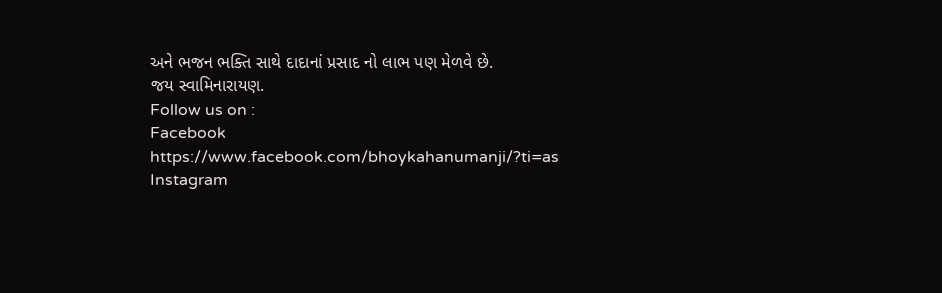અને ભજન ભક્તિ સાથે દાદાનાં પ્રસાદ નો લાભ પણ મેળવે છે.
જય સ્વામિનારાયણ.
Follow us on :
Facebook
https://www.facebook.com/bhoykahanumanji/?ti=as
Instagram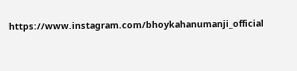https://www.instagram.com/bhoykahanumanji_official